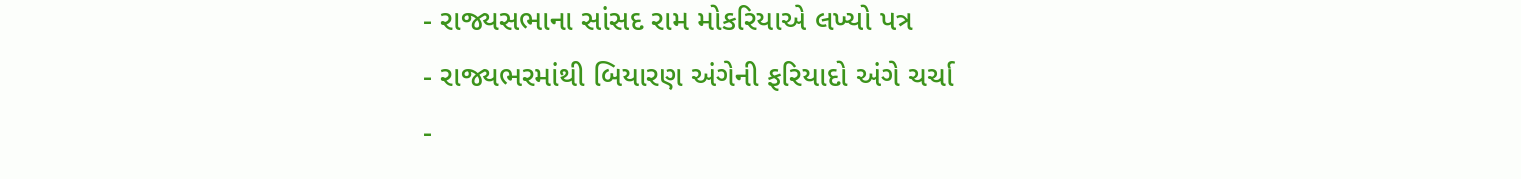- રાજ્યસભાના સાંસદ રામ મોકરિયાએ લખ્યો પત્ર
- રાજ્યભરમાંથી બિયારણ અંગેની ફરિયાદો અંગે ચર્ચા
-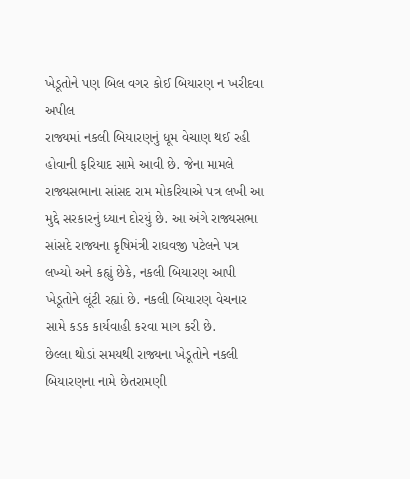ખેડૂતોને પણ બિલ વગર કોઈ બિયારણ ન ખરીદવા અપીલ
રાજ્યમાં નકલી બિયારણનું ધૂમ વેચાણ થઈ રહી હોવાની ફરિયાદ સામે આવી છે. જેના મામલે રાજ્યસભાના સાંસદ રામ મોકરિયાએ પત્ર લખી આ મુદ્દે સરકારનું ધ્યાન દોરયું છે. આ અંગે રાજ્યસભા સાંસદે રાજ્યના કૃષિમંત્રી રાઘવજી પટેલને પત્ર લખ્યો અને કહ્યું છેકે, નકલી બિયારણ આપી ખેડૂતોને લૂંટી રહ્યાં છે. નકલી બિયારણ વેચનાર સામે કડક કાર્યવાહી કરવા માગ કરી છે.
છેલ્લા થોડાં સમયથી રાજ્યના ખેડૂતોને નકલી બિયારણના નામે છેતરામણી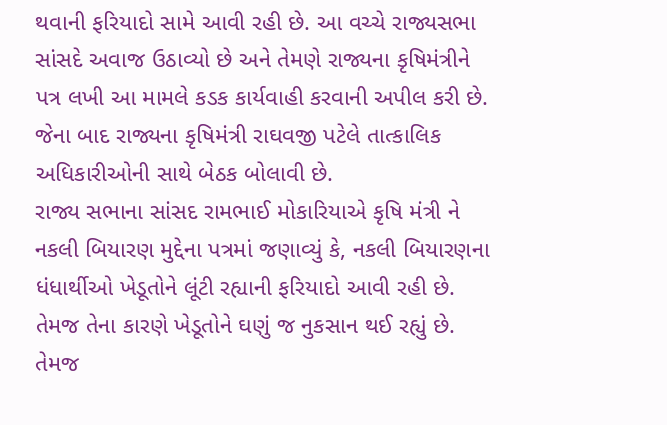થવાની ફરિયાદો સામે આવી રહી છે. આ વચ્ચે રાજ્યસભા સાંસદે અવાજ ઉઠાવ્યો છે અને તેમણે રાજ્યના કૃષિમંત્રીને પત્ર લખી આ મામલે કડક કાર્યવાહી કરવાની અપીલ કરી છે. જેના બાદ રાજ્યના કૃષિમંત્રી રાઘવજી પટેલે તાત્કાલિક અધિકારીઓની સાથે બેઠક બોલાવી છે.
રાજ્ય સભાના સાંસદ રામભાઈ મોકારિયાએ કૃષિ મંત્રી ને નકલી બિયારણ મુદ્દેના પત્રમાં જણાવ્યું કે, નકલી બિયારણના ધંધાર્થીઓ ખેડૂતોને લૂંટી રહ્યાની ફરિયાદો આવી રહી છે. તેમજ તેના કારણે ખેડૂતોને ઘણું જ નુકસાન થઈ રહ્યું છે. તેમજ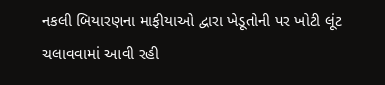નકલી બિયારણના માફીયાઓ દ્વારા ખેડૂતોની પર ખોટી લૂંટ ચલાવવામાં આવી રહી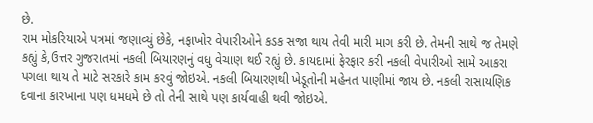છે.
રામ મોકરિયાએ પત્રમાં જણાવ્યું છેકે, નફાખોર વેપારીઓને કડક સજા થાય તેવી મારી માગ કરી છે. તેમની સાથે જ તેમણે કહ્યું કે,ઉત્તર ગુજરાતમાં નકલી બિયારણનું વધુ વેચાણ થઈ રહ્યું છે. કાયદામાં ફેરફાર કરી નકલી વેપારીઓ સામે આકરા પગલા થાય તે માટે સરકારે કામ કરવું જોઇએ. નકલી બિયારણથી ખેડૂતોની મહેનત પાણીમાં જાય છે. નકલી રાસાયણિક દવાના કારખાના પણ ધમધમે છે તો તેની સાથે પણ કાર્યવાહી થવી જોઇએ.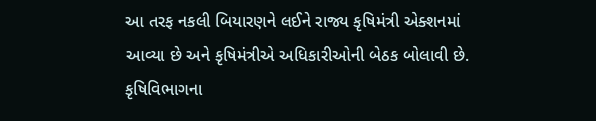આ તરફ નકલી બિયારણને લઈને રાજ્ય કૃષિમંત્રી એક્શનમાં આવ્યા છે અને કૃષિમંત્રીએ અધિકારીઓની બેઠક બોલાવી છે. કૃષિવિભાગના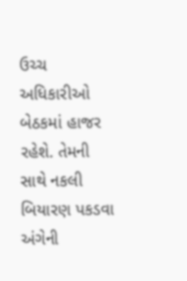ઉચ્ચ અધિકારીઓ બેઠકમાં હાજર રહેશે. તેમની સાથે નકલી બિયારણ પકડવા અંગેની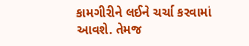કામગીરીને લઈને ચર્ચા કરવામાં આવશે. તેમજ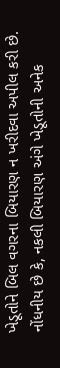ખેડૂતોને બિલ વગરના બિયારણ ન ખરીદવા અપીલ કરી છે. નોંધનીય છે કે, નકલી બિયારણ અંગે ખેડૂતોની અનેક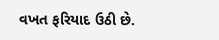વખત ફરિયાદ ઉઠી છે.